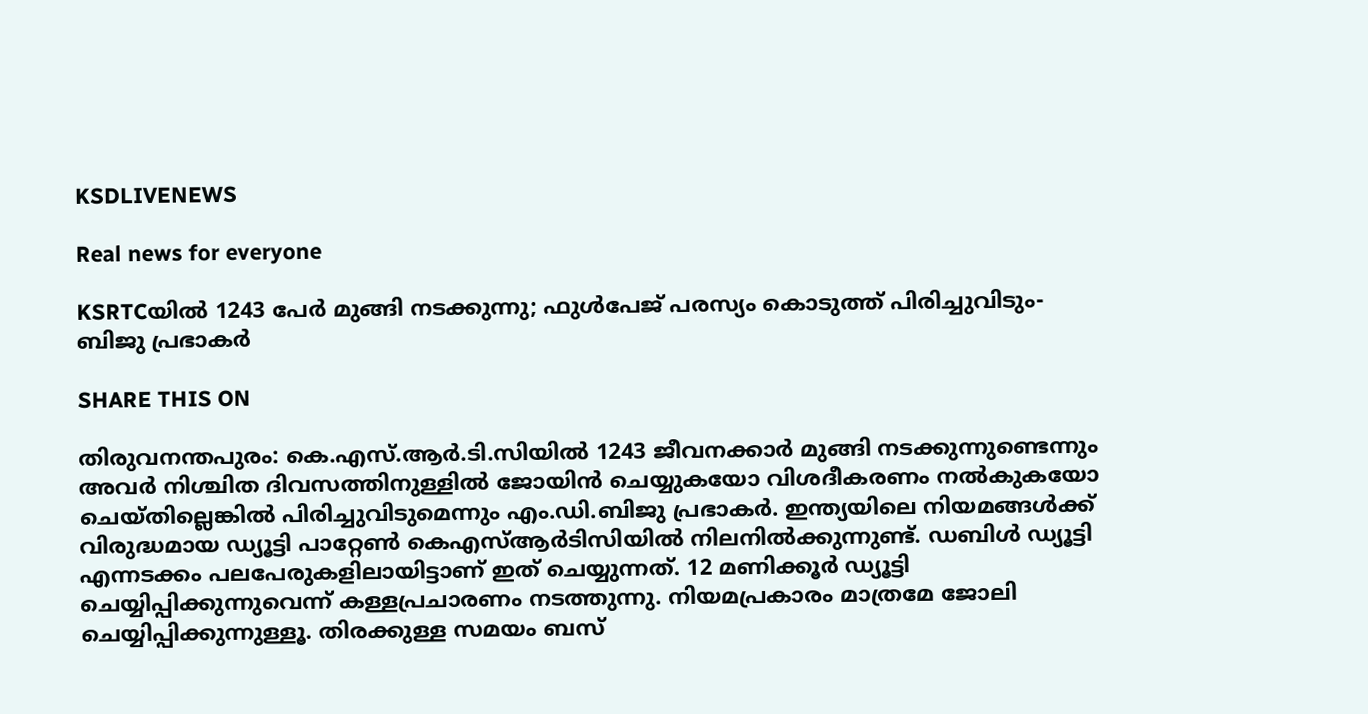KSDLIVENEWS

Real news for everyone

KSRTCയില്‍ 1243 പേര്‍ മുങ്ങി നടക്കുന്നു; ഫുള്‍പേജ് പരസ്യം കൊടുത്ത്‌ പിരിച്ചുവിടും- ബിജു പ്രഭാകര്‍

SHARE THIS ON

തിരുവനന്തപുരം: കെ.എസ്.ആര്‍.ടി.സിയില്‍ 1243 ജീവനക്കാര്‍ മുങ്ങി നടക്കുന്നുണ്ടെന്നും അവര്‍ നിശ്ചിത ദിവസത്തിനുള്ളില്‍ ജോയിന്‍ ചെയ്യുകയോ വിശദീകരണം നല്‍കുകയോ ചെയ്തില്ലെങ്കില്‍ പിരിച്ചുവിടുമെന്നും എം.ഡി.ബിജു പ്രഭാകര്‍. ഇന്ത്യയിലെ നിയമങ്ങള്‍ക്ക്‌ വിരുദ്ധമായ ഡ്യൂട്ടി പാറ്റേണ്‍ കെഎസ്ആര്‍ടിസിയില്‍ നിലനില്‍ക്കുന്നുണ്ട്. ഡബിള്‍ ഡ്യൂട്ടി എന്നടക്കം പലപേരുകളിലായിട്ടാണ് ഇത് ചെയ്യുന്നത്. 12 മണിക്കൂര്‍ ഡ്യൂട്ടി ചെയ്യിപ്പിക്കുന്നുവെന്ന് കള്ളപ്രചാരണം നടത്തുന്നു. നിയമപ്രകാരം മാത്രമേ ജോലി ചെയ്യിപ്പിക്കുന്നുള്ളൂ. തിരക്കുള്ള സമയം ബസ്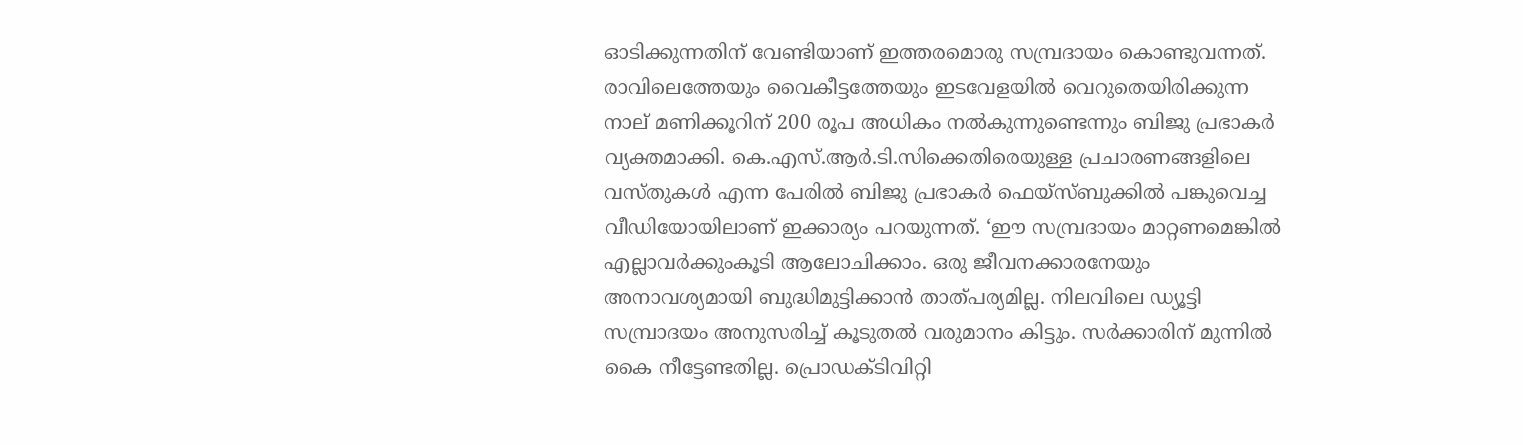ഓടിക്കുന്നതിന് വേണ്ടിയാണ് ഇത്തരമൊരു സമ്പ്രദായം കൊണ്ടുവന്നത്. രാവിലെത്തേയും വൈകീട്ടത്തേയും ഇടവേളയില്‍ വെറുതെയിരിക്കുന്ന നാല് മണിക്കൂറിന് 200 രൂപ അധികം നല്‍കുന്നുണ്ടെന്നും ബിജു പ്രഭാകര്‍ വ്യക്തമാക്കി. കെ.എസ്.ആര്‍.ടി.സിക്കെതിരെയുള്ള പ്രചാരണങ്ങളിലെ വസ്തുകള്‍ എന്ന പേരില്‍ ബിജു പ്രഭാകര്‍ ഫെയ്‌സ്ബുക്കില്‍ പങ്കുവെച്ച വീഡിയോയിലാണ് ഇക്കാര്യം പറയുന്നത്. ‘ഈ സമ്പ്രദായം മാറ്റണമെങ്കില്‍ എല്ലാവര്‍ക്കുംകൂടി ആലോചിക്കാം. ഒരു ജീവനക്കാരനേയും അനാവശ്യമായി ബുദ്ധിമുട്ടിക്കാന്‍ താത്പര്യമില്ല. നിലവിലെ ഡ്യൂട്ടി സമ്പ്രാദയം അനുസരിച്ച് കൂടുതല്‍ വരുമാനം കിട്ടും. സര്‍ക്കാരിന് മുന്നില്‍ കൈ നീട്ടേണ്ടതില്ല. പ്രൊഡക്ടിവിറ്റി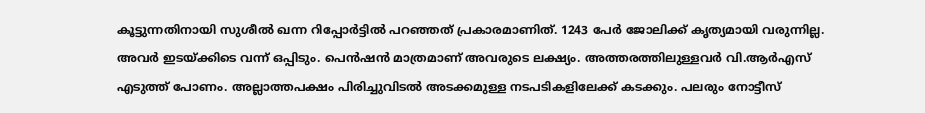കൂട്ടുന്നതിനായി സുശീല്‍ ഖന്ന റിപ്പോര്‍ട്ടില്‍ പറഞ്ഞത് പ്രകാരമാണിത്. 1243 പേര്‍ ജോലിക്ക് കൃത്യമായി വരുന്നില്ല. അവര്‍ ഇടയ്ക്കിടെ വന്ന് ഒപ്പിടും. പെന്‍ഷന്‍ മാത്രമാണ് അവരുടെ ലക്ഷ്യം. അത്തരത്തിലുള്ളവര്‍ വി.ആര്‍എസ് എടുത്ത് പോണം. അല്ലാത്തപക്ഷം പിരിച്ചുവിടല്‍ അടക്കമുള്ള നടപടികളിലേക്ക് കടക്കും. പലരും നോട്ടീസ്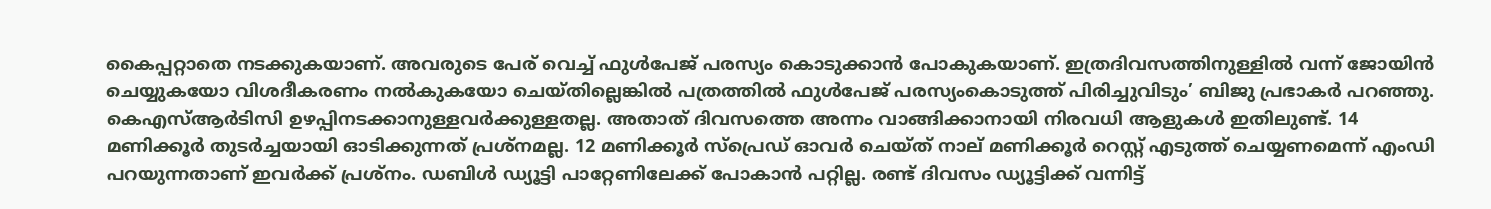കൈപ്പറ്റാതെ നടക്കുകയാണ്. അവരുടെ പേര് വെച്ച് ഫുള്‍പേജ് പരസ്യം കൊടുക്കാന്‍ പോകുകയാണ്. ഇത്രദിവസത്തിനുള്ളില്‍ വന്ന് ജോയിന്‍ ചെയ്യുകയോ വിശദീകരണം നല്‍കുകയോ ചെയ്തില്ലെങ്കില്‍ പത്രത്തില്‍ ഫുള്‍പേജ് പരസ്യംകൊടുത്ത് പിരിച്ചുവിടും’ ബിജു പ്രഭാകര്‍ പറഞ്ഞു. കെഎസ്ആര്‍ടിസി ഉഴപ്പിനടക്കാനുള്ളവര്‍ക്കുള്ളതല്ല. അതാത് ദിവസത്തെ അന്നം വാങ്ങിക്കാനായി നിരവധി ആളുകള്‍ ഇതിലുണ്ട്. 14 മണിക്കൂര്‍ തുടര്‍ച്ചയായി ഓടിക്കുന്നത് പ്രശ്‌നമല്ല. 12 മണിക്കൂര്‍ സ്‌പ്രെഡ് ഓവര്‍ ചെയ്ത് നാല് മണിക്കൂര്‍ റെസ്റ്റ് എടുത്ത് ചെയ്യണമെന്ന് എംഡി പറയുന്നതാണ് ഇവര്‍ക്ക് പ്രശ്‌നം. ഡബിള്‍ ഡ്യൂട്ടി പാറ്റേണിലേക്ക് പോകാന്‍ പറ്റില്ല. രണ്ട് ദിവസം ഡ്യൂട്ടിക്ക് വന്നിട്ട്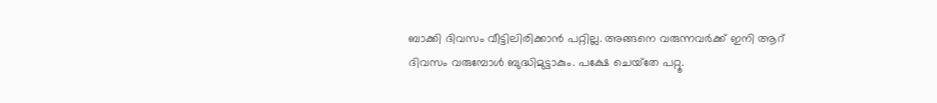ബാക്കി ദിവസം വീട്ടിലിരിക്കാന്‍ പറ്റില്ല. അങ്ങനെ വരുന്നവര്‍ക്ക് ഇനി ആറ് ദിവസം വരുമ്പോള്‍ ബുദ്ധിമുട്ടാകും. പക്ഷേ ചെയ്‌തേ പറ്റൂ.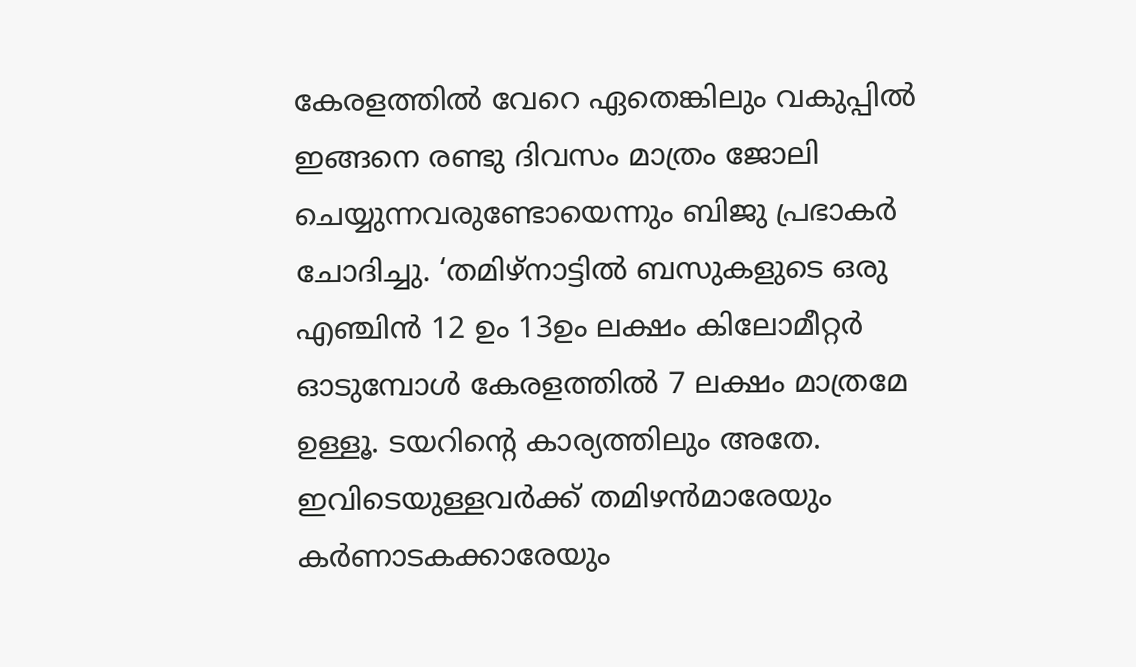കേരളത്തില്‍ വേറെ ഏതെങ്കിലും വകുപ്പില്‍ ഇങ്ങനെ രണ്ടു ദിവസം മാത്രം ജോലി ചെയ്യുന്നവരുണ്ടോയെന്നും ബിജു പ്രഭാകര്‍ ചോദിച്ചു. ‘തമിഴ്‌നാട്ടില്‍ ബസുകളുടെ ഒരു എഞ്ചിന്‍ 12 ഉം 13ഉം ലക്ഷം കിലോമീറ്റര്‍ ഓടുമ്പോള്‍ കേരളത്തില്‍ 7 ലക്ഷം മാത്രമേ ഉള്ളൂ. ടയറിന്റെ കാര്യത്തിലും അതേ. ഇവിടെയുള്ളവര്‍ക്ക് തമിഴന്‍മാരേയും കര്‍ണാടകക്കാരേയും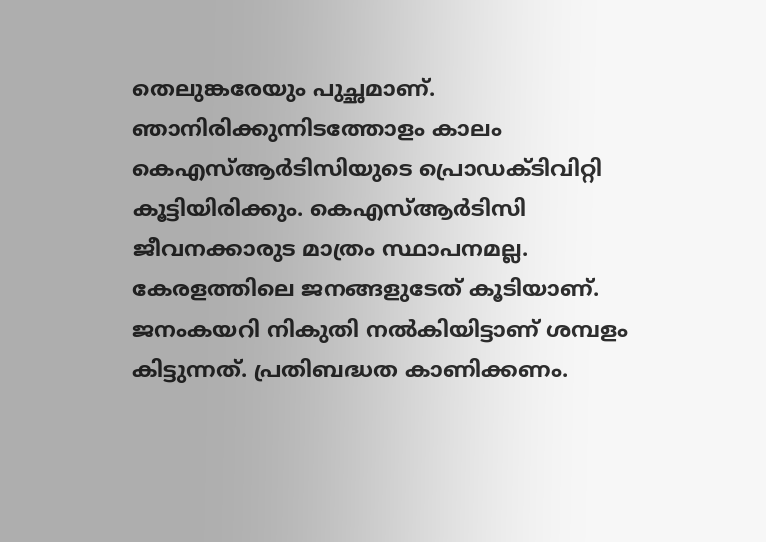തെലുങ്കരേയും പുച്ഛമാണ്. ഞാനിരിക്കുന്നിടത്തോളം കാലം കെഎസ്ആര്‍ടിസിയുടെ പ്രൊഡക്ടിവിറ്റി കൂട്ടിയിരിക്കും. കെഎസ്ആര്‍ടിസി ജീവനക്കാരുട മാത്രം സ്ഥാപനമല്ല. കേരളത്തിലെ ജനങ്ങളുടേത് കൂടിയാണ്. ജനംകയറി നികുതി നല്‍കിയിട്ടാണ് ശമ്പളം കിട്ടുന്നത്. പ്രതിബദ്ധത കാണിക്കണം.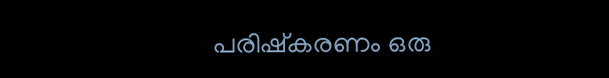പരിഷ്‌കരണം ഒരു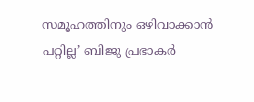സമൂഹത്തിനും ഒഴിവാക്കാന്‍ പറ്റില്ല’ ബിജു പ്രഭാകര്‍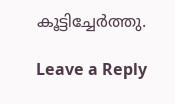കൂട്ടിച്ചേര്‍ത്തു.

Leave a Reply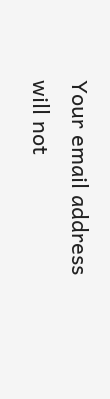Your email address will not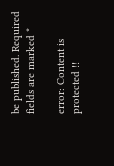be published. Required fields are marked *

error: Content is protected !!